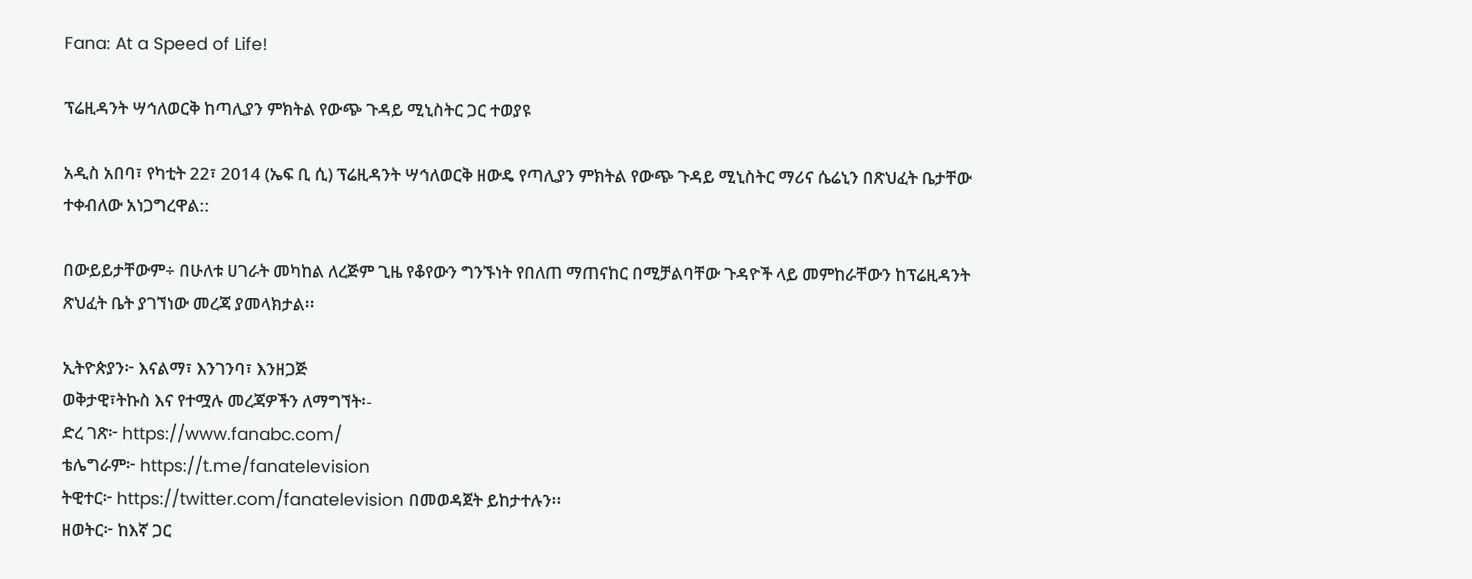Fana: At a Speed of Life!

ፕሬዚዳንት ሣኅለወርቅ ከጣሊያን ምክትል የውጭ ጉዳይ ሚኒስትር ጋር ተወያዩ

አዲስ አበባ፣ የካቲት 22፣ 2014 (ኤፍ ቢ ሲ) ፕሬዚዳንት ሣኅለወርቅ ዘውዴ የጣሊያን ምክትል የውጭ ጉዳይ ሚኒስትር ማሪና ሴሬኒን በጽህፈት ቤታቸው ተቀብለው አነጋግረዋል::

በውይይታቸውም÷ በሁለቱ ሀገራት መካከል ለረጅም ጊዜ የቆየውን ግንኙነት የበለጠ ማጠናከር በሚቻልባቸው ጉዳዮች ላይ መምከራቸውን ከፕሬዚዳንት ጽህፈት ቤት ያገኘነው መረጃ ያመላክታል፡፡

ኢትዮጵያን፦ እናልማ፣ እንገንባ፣ እንዘጋጅ
ወቅታዊ፣ትኩስ እና የተሟሉ መረጃዎችን ለማግኘት፡-
ድረ ገጽ፦ https://www.fanabc.com/
ቴሌግራም፦ https://t.me/fanatelevision
ትዊተር፦ https://twitter.com/fanatelevision በመወዳጀት ይከታተሉን፡፡
ዘወትር፦ ከእኛ ጋር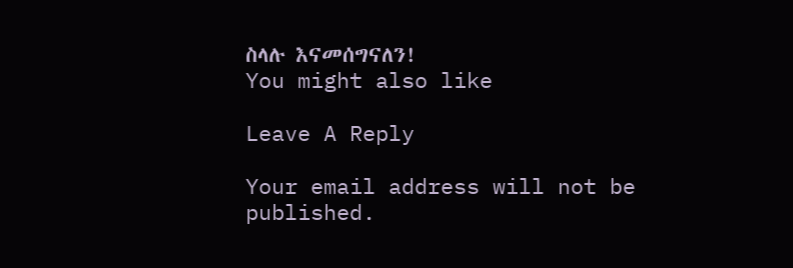ስላሉ እናመሰግናለን!
You might also like

Leave A Reply

Your email address will not be published.